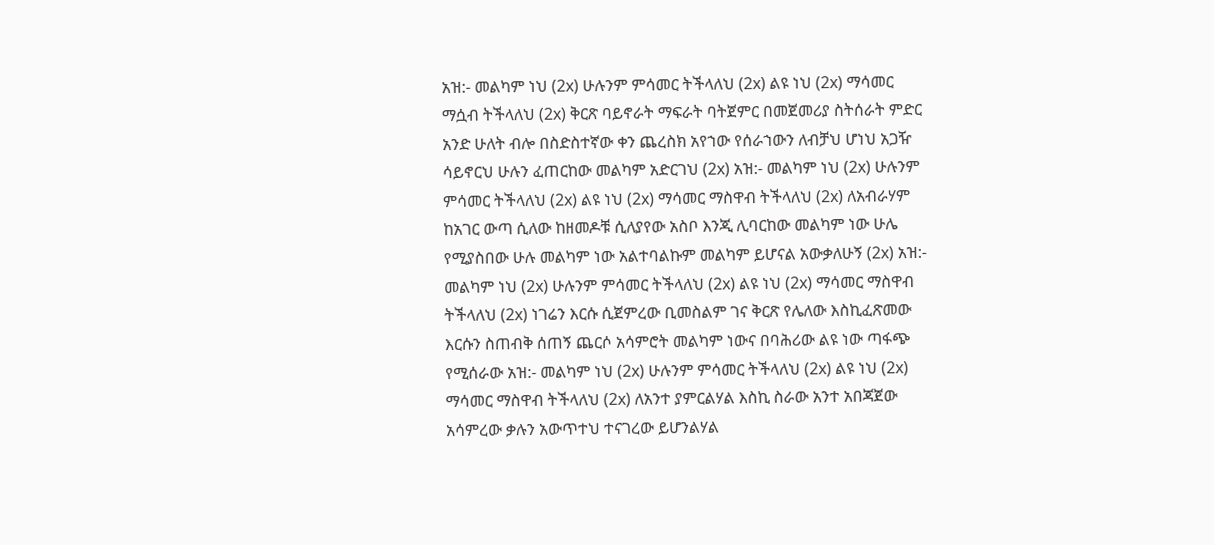አዝ:- መልካም ነህ (2x) ሁሉንም ምሳመር ትችላለህ (2x) ልዩ ነህ (2x) ማሳመር ማሷብ ትችላለህ (2x) ቅርጽ ባይኖራት ማፍራት ባትጀምር በመጀመሪያ ስትሰራት ምድር አንድ ሁለት ብሎ በስድስተኛው ቀን ጨረስክ አየኀው የሰራኀውን ለብቻህ ሆነህ አጋዥ ሳይኖርህ ሁሉን ፈጠርከው መልካም አድርገህ (2x) አዝ:- መልካም ነህ (2x) ሁሉንም ምሳመር ትችላለህ (2x) ልዩ ነህ (2x) ማሳመር ማስዋብ ትችላለህ (2x) ለአብራሃም ከአገር ውጣ ሲለው ከዘመዶቹ ሲለያየው አስቦ እንጂ ሊባርከው መልካም ነው ሁሌ የሚያስበው ሁሉ መልካም ነው አልተባልኩም መልካም ይሆናል አውቃለሁኝ (2x) አዝ:- መልካም ነህ (2x) ሁሉንም ምሳመር ትችላለህ (2x) ልዩ ነህ (2x) ማሳመር ማስዋብ ትችላለህ (2x) ነገሬን እርሱ ሲጀምረው ቢመስልም ገና ቅርጽ የሌለው እስኪፈጽመው እርሱን ስጠብቅ ሰጠኝ ጨርሶ አሳምሮት መልካም ነውና በባሕሪው ልዩ ነው ጣፋጭ የሚሰራው አዝ:- መልካም ነህ (2x) ሁሉንም ምሳመር ትችላለህ (2x) ልዩ ነህ (2x) ማሳመር ማስዋብ ትችላለህ (2x) ለአንተ ያምርልሃል እስኪ ስራው አንተ አበጃጀው አሳምረው ቃሉን አውጥተህ ተናገረው ይሆንልሃል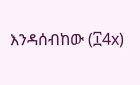እንዳሰብከው (፲4x)